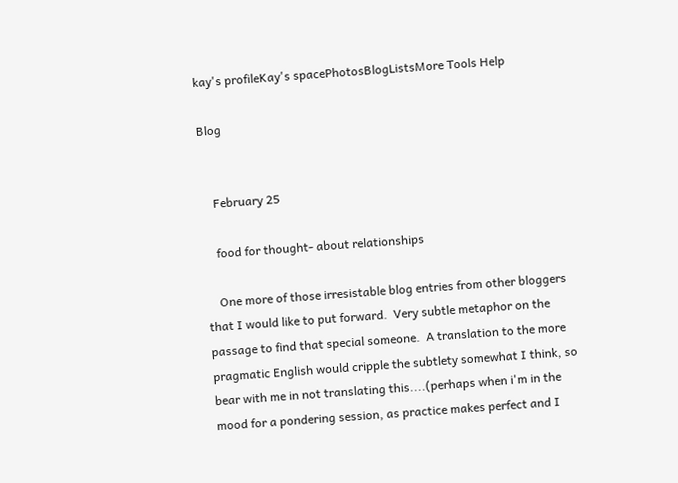kay's profileKay's spacePhotosBlogListsMore Tools Help

Blog


    February 25

    food for thought- about relationships

    One more of those irresistable blog entries from other bloggers that I would like to put forward.  Very subtle metaphor on the passage to find that special someone.  A translation to the more pragmatic English would cripple the subtlety somewhat I think, so bear with me in not translating this....(perhaps when i'm in the mood for a pondering session, as practice makes perfect and I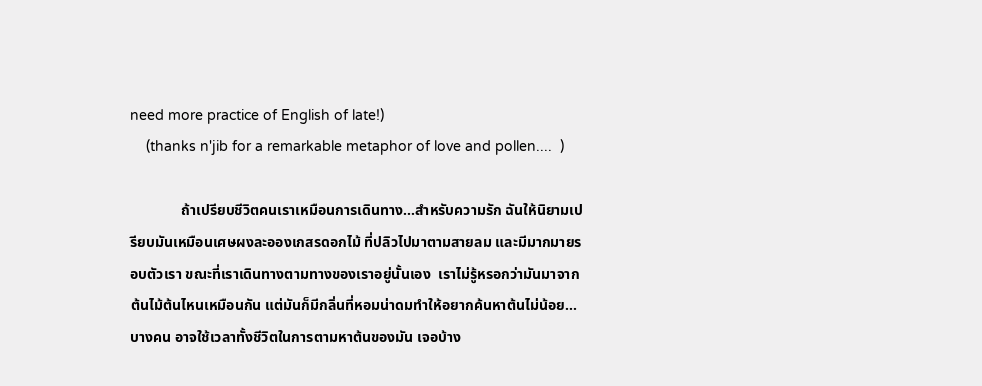need more practice of English of late!)
    (thanks n'jib for a remarkable metaphor of love and pollen....  )

              ถ้าเปรียบชีวิตคนเราเหมือนการเดินทาง...สำหรับความรัก ฉันให้นิยามเปรียบมันเหมือนเศษผงละอองเกสรดอกไม้ ที่ปลิวไปมาตามสายลม และมีมากมายรอบตัวเรา ขณะที่เราเดินทางตามทางของเราอยู่นั้นเอง  เราไม่รู้หรอกว่ามันมาจากต้นไม้ต้นไหนเหมือนกัน แต่มันก็มีกลิ่นที่หอมน่าดมทำให้อยากค้นหาต้นไม่น้อย...บางคน อาจใช้เวลาทั้งชีวิตในการตามหาต้นของมัน เจอบ้าง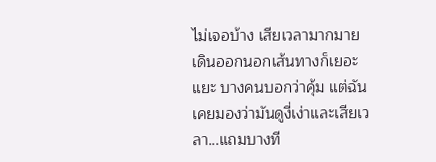ไม่เจอบ้าง เสียเวลามากมาย เดินออกนอกเส้นทางก็เยอะแยะ บางคนบอกว่าคุ้ม แต่ฉันเคยมองว่ามันดูงี่เง่าและเสียเวลา...แถมบางที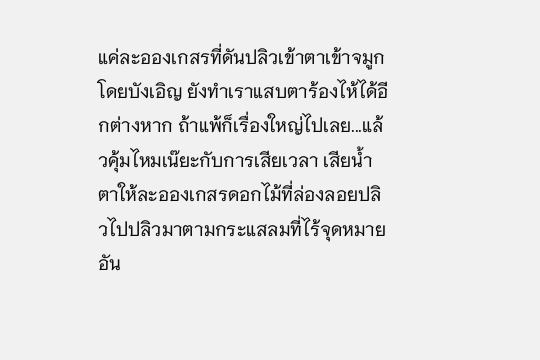แค่ละอองเกสรที่ดันปลิวเข้าตาเข้าจมูกโดยบังเอิญ ยังทำเราแสบตาร้องไห้ได้อีกต่างหาก ถ้าแพ้ก็เรื่องใหญ่ไปเลย...แล้วคุ้มไหมเน๊ยะกับการเสียเวลา เสียน้ำตาให้ละอองเกสรดอกไม้ที่ล่องลอยปลิวไปปลิวมาตามกระแสลมที่ไร้จุดหมายอัน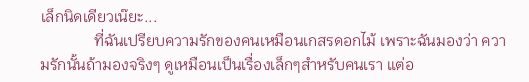เล็กนิดเดียวเน๊ยะ...
              ที่ฉันเปรียบความรักของคนเหมือนเกสรดอกไม้ เพราะฉันมองว่า ความรักนั้นถ้ามองจริงๆ ดูเหมือนเป็นเรื่องเล็กๆสำหรับคนเรา แต่อ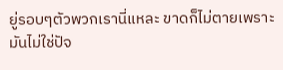ยู่รอบๆตัวพวกเรานี่แหละ ขาดก็ไม่ตายเพราะมันไม่ใช่ปัจ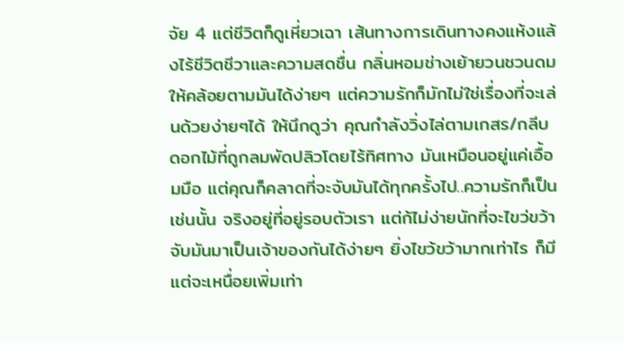จัย 4 แต่ชีวิตก็ดูเหี่ยวเฉา เส้นทางการเดินทางคงแห้งแล้งไร้ชีวิตชีวาและความสดชื่น กลิ่นหอมช่างเย้ายวนชวนดมให้คล้อยตามมันได้ง่ายๆ แต่ความรักก็มักไม่ใช่เรื่องที่จะเล่นด้วยง่ายๆได้ ให้นึกดูว่า คุณกำลังวิ่งไล่ตามเกสร/กลีบดอกไม้ที่ถูกลมพัดปลิวโดยไร้ทิศทาง มันเหมือนอยู่แค่เอื้อมมือ แต่คุณก็คลาดที่จะจับมันได้ทุกครั้งไป..ความรักก็เป็นเช่นนั้น จริงอยู่ที่อยู่รอบตัวเรา แต่ก้ไม่ง่ายนักที่จะไขว่ขว้าจับมันมาเป็นเจ้าของกันได้ง่ายๆ ยิ่งไขว้ขว้ามากเท่าไร ก็มีแต่จะเหนื่อยเพิ่มเท่า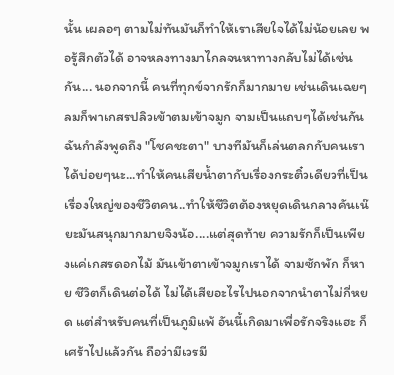นั้น เผลอๆ ตามไม่ทันมันก็ทำให้เราเสียใจได้ไม่น้อยเลย พอรู้สึกตัวได้ อาจหลงทางมาไกลจนหาทางกลับไม่ได้เช่นกัน... นอกจากนี้ คนที่ทุกข์จากรักก็มากมาย เช่นเดินเฉยๆ ลมก็พาเกสรปลิวเข้าตมเข้าจมูก จามเป็นแถบๆได้เช่นกัน ฉันกำลังพูดถึง "โชคชะตา" บางทีมันก็เล่นตลกกับคนเราได้บ่อยๆนะ...ทำให้คนเสียน้ำตากับเรื่องกระติ๋วเดียวที่เป็นเรื่องใหญ่ของชีวิตคน..ทำให้ชีวิตต้องหยุดเดินกลางคันเน๊ยะมันสนุกมากมายจิงน้อ....แต่สุดท้าย ความรักก็เป็นเพียงแค่เกสรดอกไม้ มันเข้าตาเข้าจมูกเราได้ จามซักพัก ก็หาย ชีวิตก็เดินต่อได้ ไม่ได้เสียอะไรไปนอกจากนำตาไม่กี่หยด แต่สำหรับคนที่เป็นภูมิแพ้ อันนี้เกิดมาเพื่อรักจริงแฮะ ก็เศร้าไปแล้วกัน ถือว่ามีเวรมี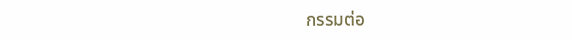กรรมต่อ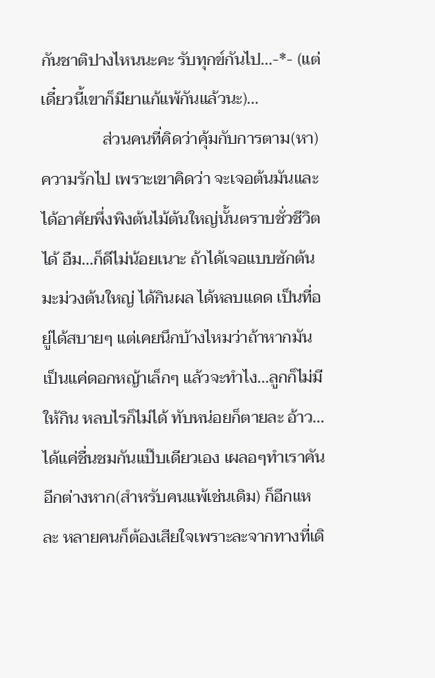กันชาติปางไหนนะคะ รับทุกข์กันไป...-*- (แต่เดี๋ยวนี้เขาก็มียาแก้แพ้กันแล้วนะ)...
               ส่วนคนที่คิดว่าคุ้มกับการตาม(หา)ความรักไป เพราะเขาคิดว่า จะเจอต้นมันและได้อาศัยพึ่งพิงต้นไม้ต้นใหญ่นั้นตราบชั่วชีวิตได้ อืม...ก็ดีไม่น้อยเนาะ ถ้าได้เจอแบบซักต้นมะม่วงต้นใหญ่ ได้กินผล ได้หลบแดด เป็นที่อยู่ได้สบายๆ แต่เคยนึกบ้างไหมว่าถ้าหากมันเป็นแค่ดอกหญ้าเล็กๆ แล้วจะทำไง...ลูกก็ไม่มีให้กิน หลบไรก็ไม่ได้ ทับหน่อยก็ตายละ อ้าว...ได้แค่ชื่นชมกันแป๊บเดียวเอง เผลอๆทำเราคันอีกต่างหาก(สำหรับคนแพ้เช่นเดิม) ก็อีกแหละ หลายคนก็ต้องเสียใจเพราะละจากทางที่เดิ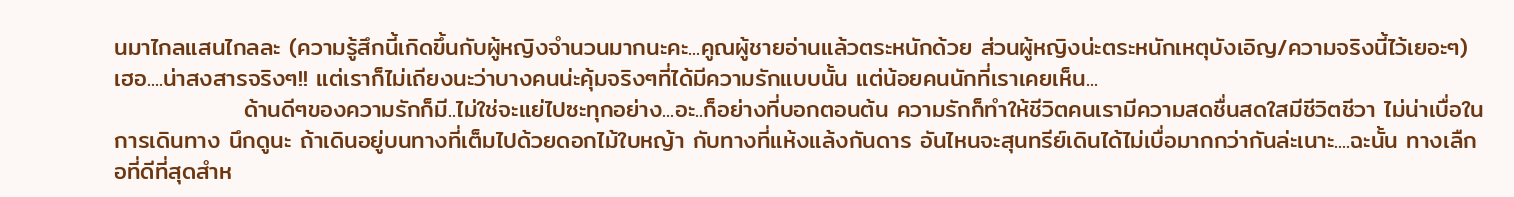นมาไกลแสนไกลละ (ความรู้สึกนี้เกิดขึ้นกับผู้หญิงจำนวนมากนะคะ...คูณผู้ชายอ่านแล้วตระหนักด้วย ส่วนผู้หญิงน่ะตระหนักเหตุบังเอิญ/ความจริงนี้ไว้เยอะๆ) เฮอ....น่าสงสารจริงๆ!! แต่เราก็ไม่เถียงนะว่าบางคนน่ะคุ้มจริงๆที่ได้มีความรักแบบนั้น แต่น้อยคนนักที่เราเคยเห็น...
               ด้านดีๆของความรักก็มี..ไม่ใช่จะแย่ไปซะทุกอย่าง...อะ..ก็อย่างที่บอกตอนต้น ความรักก็ทำให้ชีวิตคนเรามีความสดชื่นสดใสมีชีวิตชีวา ไม่น่าเบื่อในการเดินทาง นึกดูนะ ถ้าเดินอยู่บนทางที่เต็มไปด้วยดอกไม้ใบหญ้า กับทางที่แห้งแล้งกันดาร อันไหนจะสุนทรีย์เดินได้ไม่เบื่อมากกว่ากันล่ะเนาะ....ฉะนั้น ทางเลืกอที่ดีที่สุดสำห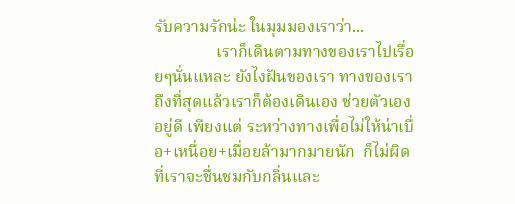รับความรักน่ะ ในมุมมองเราว่า...
               เราก็เดินตามทางของเราไปเรื่อยๆนั่นแหละ ยังไงฝันของเรา ทางของเรา ถึงที่สุดแล้วเราก็ต้องเดินเอง ช่วยตัวเองอยู่ดี เพียงแต่ ระหว่างทางเพื่อไม่ให้น่าเบื่อ+เหนื่อย+เมื่อยล้ามากมายนัก  ก็ไม่ผิดที่เราจะชื่นชมกับกลิ่นและ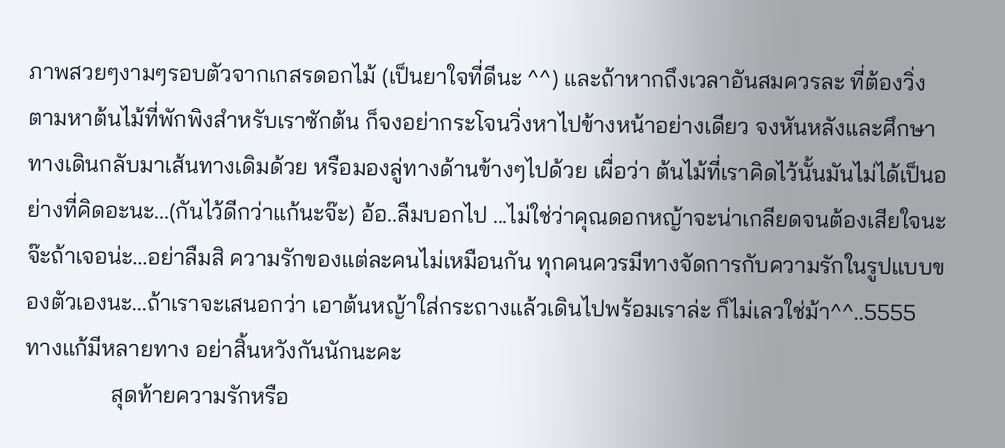ภาพสวยๆงามๆรอบตัวจากเกสรดอกไม้ (เป็นยาใจที่ดีนะ ^^) และถ้าหากถึงเวลาอันสมควรละ ที่ต้องวิ่งตามหาต้นไม้ที่พักพิงสำหรับเราซักต้น ก็จงอย่ากระโจนวิ่งหาไปข้างหน้าอย่างเดียว จงหันหลังและศึกษาทางเดินกลับมาเส้นทางเดิมด้วย หรือมองลู่ทางด้านข้างๆไปด้วย เผื่อว่า ต้นไม้ที่เราคิดไว้นั้นมันไม่ได้เป็นอย่างที่คิดอะนะ...(กันไว้ดีกว่าแก้นะจ๊ะ) อ้อ..ลืมบอกไป ...ไม่ใช่ว่าคุณดอกหญ้าจะน่าเกลียดจนต้องเสียใจนะจ๊ะถ้าเจอน่ะ...อย่าลืมสิ ความรักของแต่ละคนไม่เหมือนกัน ทุกคนควรมีทางจัดการกับความรักในรูปแบบของตัวเองนะ...ถ้าเราจะเสนอกว่า เอาต้นหญ้าใส่กระถางแล้วเดินไปพร้อมเราล่ะ ก็ไม่เลวใช่ม้า^^..5555 ทางแก้มีหลายทาง อย่าสิ้นหวังกันนักนะคะ
               สุดท้ายความรักหรือ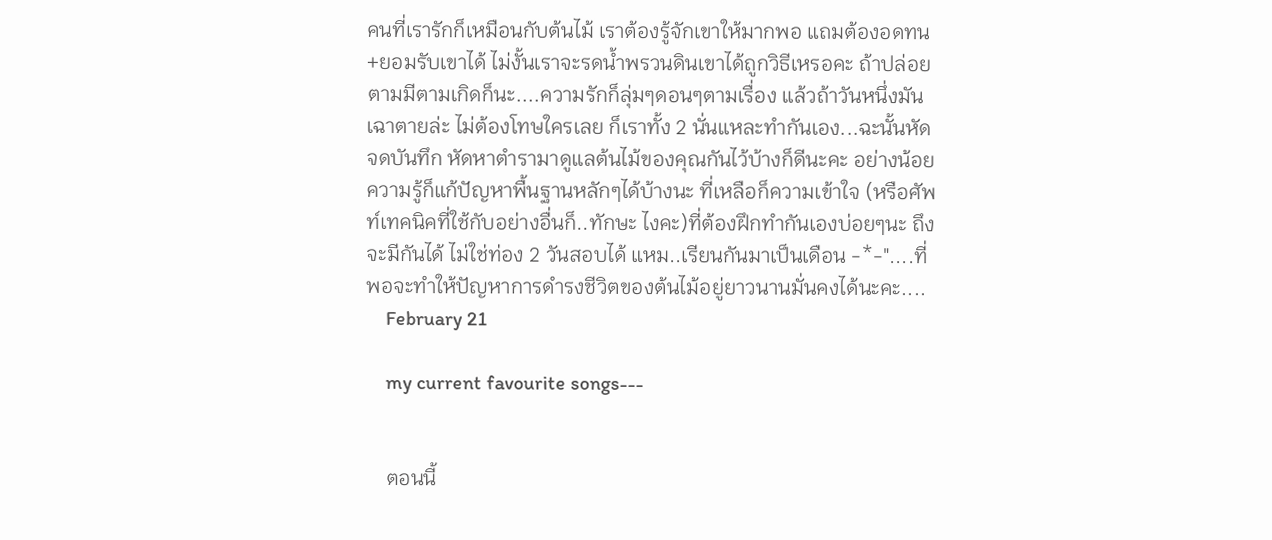คนที่เรารักก็เหมือนกับต้นไม้ เราต้องรู้จักเขาให้มากพอ แถมต้องอดทน+ยอมรับเขาได้ ไม่งั้นเราจะรดน้ำพรวนดินเขาได้ถูกวิธีเหรอคะ ถ้าปล่อยตามมีตามเกิดก็นะ....ความรักก็ลุ่มๆดอนๆตามเรื่อง แล้วถ้าวันหนึ่งมันเฉาตายล่ะ ไม่ต้องโทษใครเลย ก็เราทั้ง 2 นั่นแหละทำกันเอง...ฉะนั้นหัดจดบันทึก หัดหาตำรามาดูแลต้นไม้ของคุณกันไว้บ้างก็ดีนะคะ อย่างน้อยความรู้ก็แก้ปัญหาพื้นฐานหลักๆได้บ้างนะ ที่เหลือก็ความเข้าใจ (หรือศัพท์เทคนิคที่ใช้กับอย่างอื่นก็..ทักษะ ไงคะ)ที่ต้องฝึกทำกันเองบ่อยๆนะ ถึงจะมีกันได้ ไม่ใช่ท่อง 2 วันสอบได้ แหม..เรียนกันมาเป็นเดือน -*-"....ที่พอจะทำให้ปัญหาการดำรงชีวิตของต้นไม้อยู่ยาวนานมั่นคงได้นะคะ....
    February 21

    my current favourite songs---


    ตอนนี้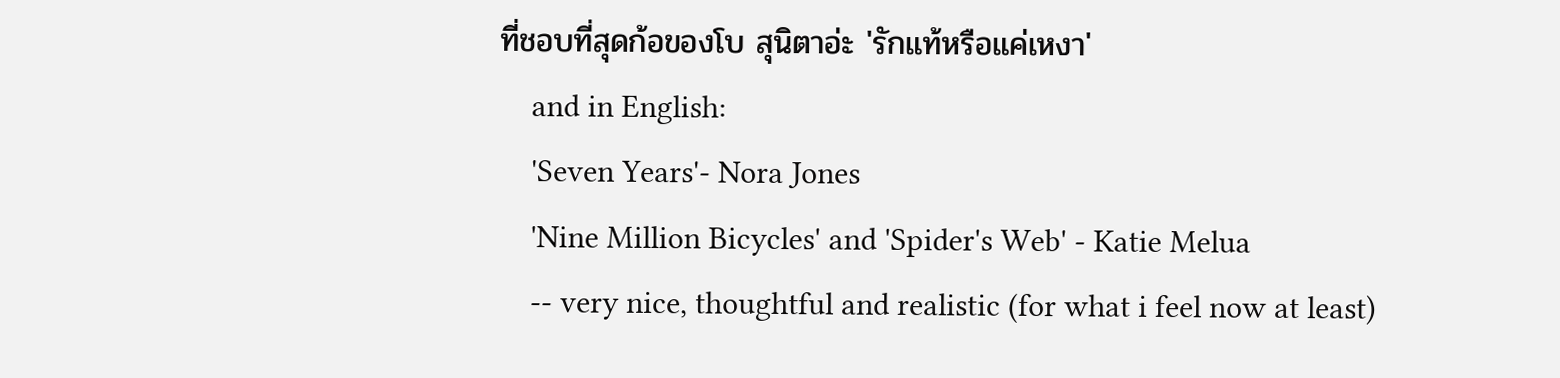ที่ชอบที่สุดก้อของโบ สุนิตาอ่ะ 'รักแท้หรือแค่เหงา'
    and in English:
    'Seven Years'- Nora Jones
    'Nine Million Bicycles' and 'Spider's Web' - Katie Melua
    -- very nice, thoughtful and realistic (for what i feel now at least)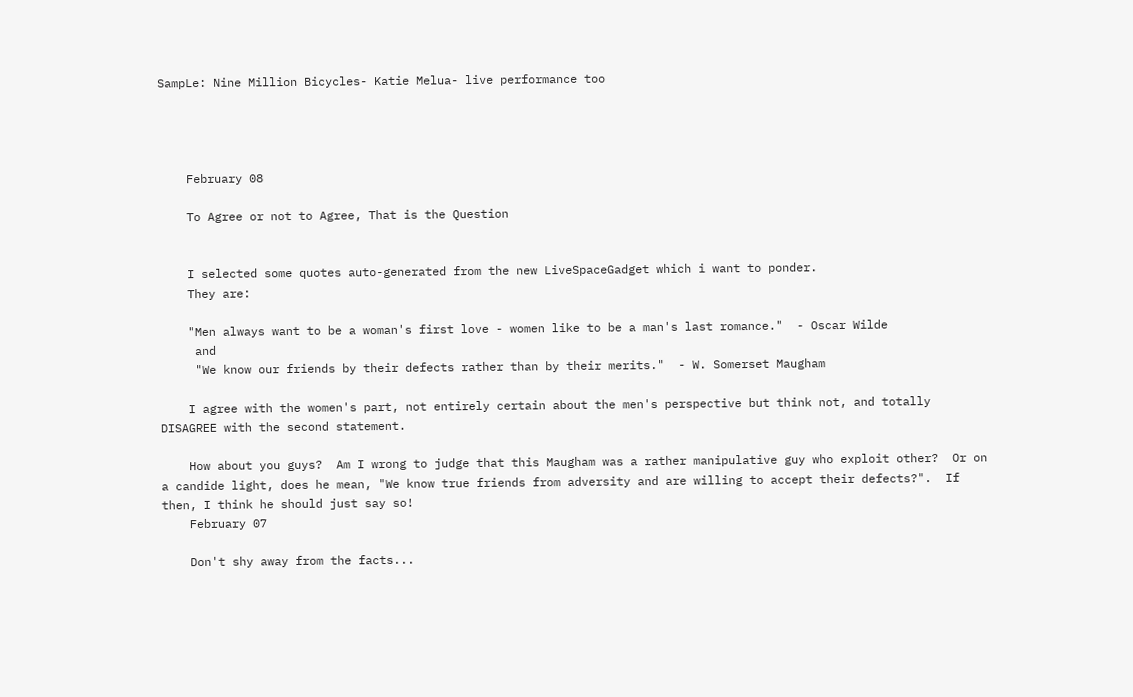SampLe: Nine Million Bicycles- Katie Melua- live performance too




    February 08

    To Agree or not to Agree, That is the Question


    I selected some quotes auto-generated from the new LiveSpaceGadget which i want to ponder.
    They are:

    "Men always want to be a woman's first love - women like to be a man's last romance."  - Oscar Wilde
     and
     "We know our friends by their defects rather than by their merits."  - W. Somerset Maugham

    I agree with the women's part, not entirely certain about the men's perspective but think not, and totally DISAGREE with the second statement.

    How about you guys?  Am I wrong to judge that this Maugham was a rather manipulative guy who exploit other?  Or on a candide light, does he mean, "We know true friends from adversity and are willing to accept their defects?".  If then, I think he should just say so!
    February 07

    Don't shy away from the facts...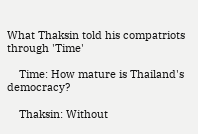What Thaksin told his compatriots through 'Time'

    Time: How mature is Thailand's democracy?

    Thaksin: Without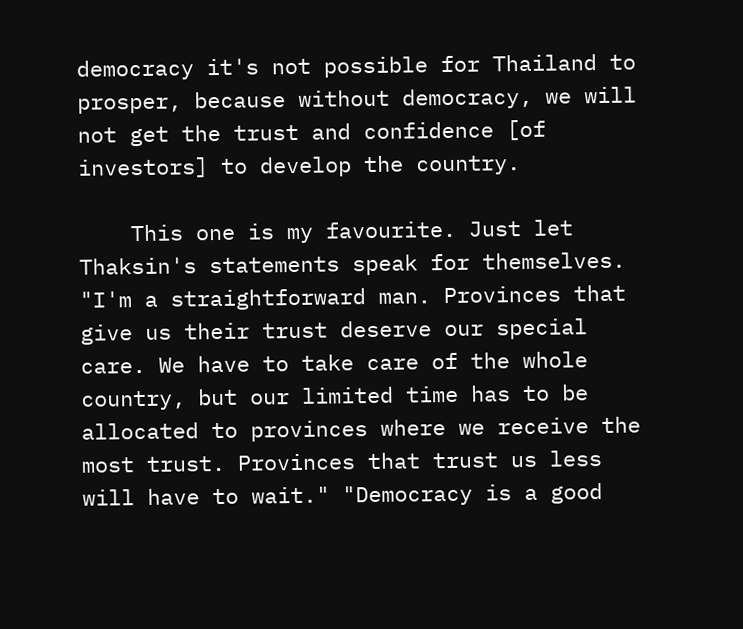democracy it's not possible for Thailand to prosper, because without democracy, we will not get the trust and confidence [of investors] to develop the country.

    This one is my favourite. Just let Thaksin's statements speak for themselves. "I'm a straightforward man. Provinces that give us their trust deserve our special care. We have to take care of the whole country, but our limited time has to be allocated to provinces where we receive the most trust. Provinces that trust us less will have to wait." "Democracy is a good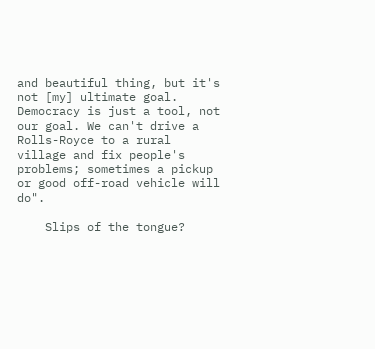and beautiful thing, but it's not [my] ultimate goal. Democracy is just a tool, not our goal. We can't drive a Rolls-Royce to a rural village and fix people's problems; sometimes a pickup or good off-road vehicle will do".

    Slips of the tongue?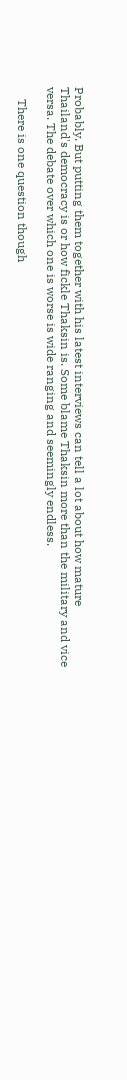Probably. But putting them together with his latest interviews can tell a lot about how mature Thailand's democracy is or how fickle Thaksin is. Some blame Thaksin more than the military and vice versa. The debate over which one is worse is wide ranging and seemingly endless.

    There is one question though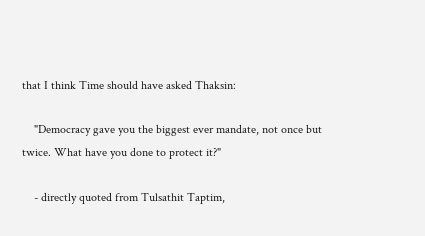that I think Time should have asked Thaksin:

    "Democracy gave you the biggest ever mandate, not once but twice. What have you done to protect it?"

    - directly quoted from Tulsathit Taptim,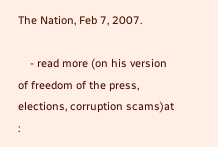The Nation, Feb 7, 2007.

    - read more (on his version of freedom of the press, elections, corruption scams)at :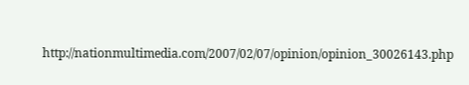http://nationmultimedia.com/2007/02/07/opinion/opinion_30026143.php